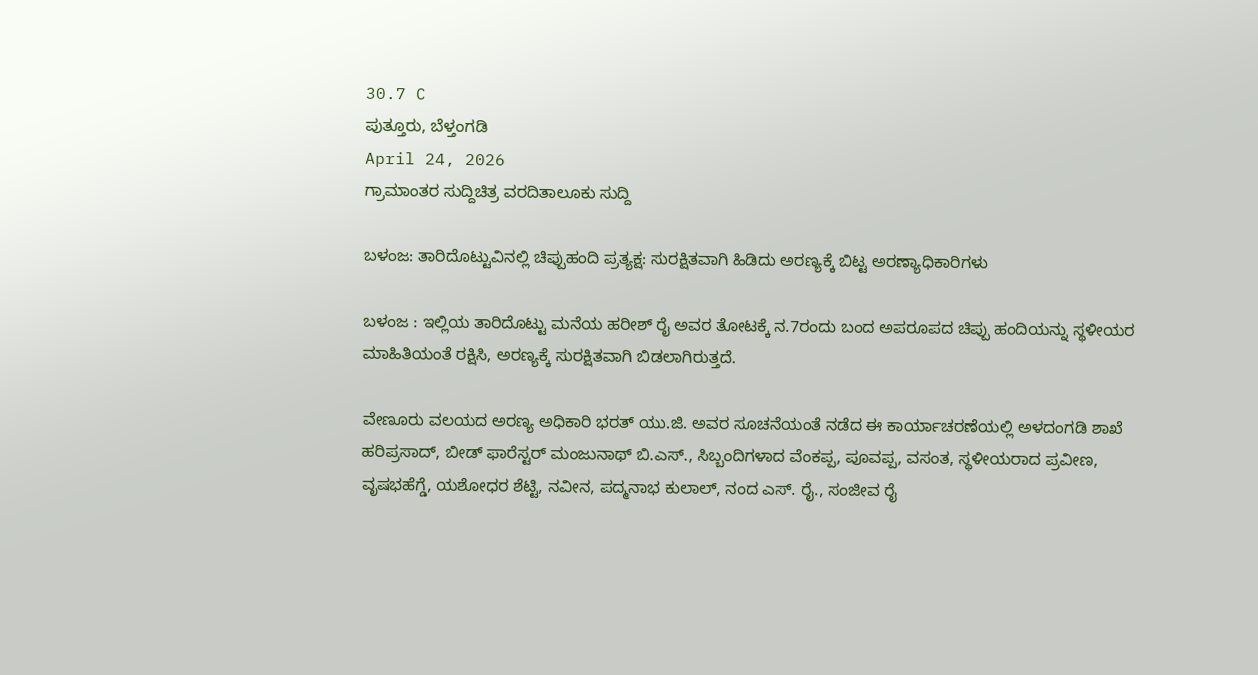30.7 C
ಪುತ್ತೂರು, ಬೆಳ್ತಂಗಡಿ
April 24, 2026
ಗ್ರಾಮಾಂತರ ಸುದ್ದಿಚಿತ್ರ ವರದಿತಾಲೂಕು ಸುದ್ದಿ

ಬಳಂಜ: ತಾರಿದೊಟ್ಟುವಿನಲ್ಲಿ ಚಿಪ್ಪುಹಂದಿ ಪ್ರತ್ಯಕ್ಷ: ಸುರಕ್ಷಿತವಾಗಿ ಹಿಡಿದು ಅರಣ್ಯಕ್ಕೆ ಬಿಟ್ಟ ಅರಣ್ಯಾಧಿಕಾರಿಗಳು

ಬಳಂಜ : ಇಲ್ಲಿಯ ತಾರಿದೊಟ್ಟು ಮನೆಯ ಹರೀಶ್ ರೈ ಅವರ ತೋಟಕ್ಕೆ ನ.7ರಂದು ಬಂದ ಅಪರೂಪದ ಚಿಪ್ಪು ಹಂದಿಯನ್ನು ಸ್ಥಳೀಯರ ಮಾಹಿತಿಯಂತೆ ರಕ್ಷಿಸಿ, ಅರಣ್ಯಕ್ಕೆ ಸುರಕ್ಷಿತವಾಗಿ ಬಿಡಲಾಗಿರುತ್ತದೆ.

ವೇಣೂರು ವಲಯದ ಅರಣ್ಯ ಅಧಿಕಾರಿ ಭರತ್ ಯು.ಜಿ. ಅವರ ಸೂಚನೆಯಂತೆ ನಡೆದ ಈ ಕಾರ್ಯಾಚರಣೆಯಲ್ಲಿ ಅಳದಂಗಡಿ ಶಾಖೆ ಹರಿಪ್ರಸಾದ್, ಬೀಡ್ ಫಾರೆಸ್ಟರ್ ಮಂಜುನಾಥ್ ಬಿ.ಎಸ್., ಸಿಬ್ಬಂದಿಗಳಾದ ವೆಂಕಪ್ಪ, ಪೂವಪ್ಪ, ವಸಂತ, ಸ್ಥಳೀಯರಾದ ಪ್ರವೀಣ, ವೃಷಭಹೆಗ್ಡೆ, ಯಶೋಧರ ಶೆಟ್ಟಿ, ನವೀನ, ಪದ್ಮನಾಭ ಕುಲಾಲ್, ನಂದ ಎಸ್. ರೈ., ಸಂಜೀವ ರೈ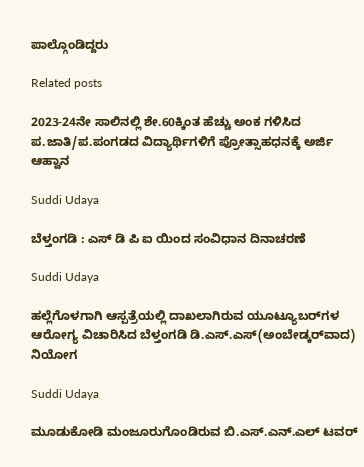ಪಾಲ್ಗೊಂಡಿದ್ದರು

Related posts

2023-24ನೇ ಸಾಲಿನಲ್ಲಿ ಶೇ.60ಕ್ಕಿಂತ ಹೆಚ್ಚು ಅಂಕ ಗಳಿಸಿದ ಪ.ಜಾತಿ/ಪ.ಪಂಗಡದ ವಿದ್ಯಾರ್ಥಿಗಳಿಗೆ ಪ್ರೋತ್ಸಾಹಧನಕ್ಕೆ ಅರ್ಜಿ ಆಹ್ವಾನ

Suddi Udaya

ಬೆಳ್ತಂಗಡಿ : ಎಸ್ ಡಿ ಪಿ ಐ ಯಿಂದ ಸಂವಿಧಾನ ದಿನಾಚರಣೆ

Suddi Udaya

ಹಲ್ಲೆಗೊಳಗಾಗಿ ಆಸ್ಪತ್ರೆಯಲ್ಲಿ ದಾಖಲಾಗಿರುವ ಯೂಟ್ಯೂಬರ್‌ಗಳ ಆರೋಗ್ಯ ವಿಚಾರಿಸಿದ ಬೆಳ್ತಂಗಡಿ ಡಿ.ಎಸ್.ಎಸ್(ಅಂಬೇಡ್ಕರ್‌ವಾದ) ನಿಯೋಗ

Suddi Udaya

ಮೂಡುಕೋಡಿ ಮಂಜೂರುಗೊಂಡಿರುವ ಬಿ.ಎಸ್.ಎನ್.ಎಲ್ ಟವರ್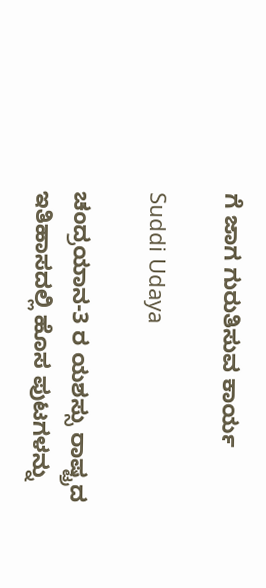ಗೆ ಜಾಗ ಗುರುತಿಸುವ ಕಾರ್ಯ

Suddi Udaya

ಚಂದ್ರಯಾನ-3 ರ ಯಶಸ್ಸು ರಾಷ್ಟ್ರದ ಇತಿಹಾಸದಲ್ಲಿ ಹೊಸ ಪುಟಗಳನ್ನು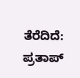ತೆರೆದಿದೆ: ಪ್ರತಾಪ್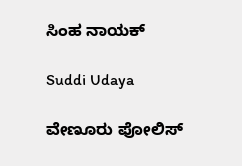ಸಿಂಹ ನಾಯಕ್

Suddi Udaya

ವೇಣೂರು ಪೋಲಿಸ್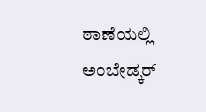ಠಾಣೆಯಲ್ಲಿ ಅಂಬೇಡ್ಕರ್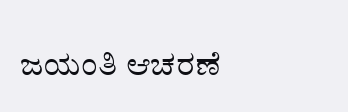ಜಯಂತಿ ಆಚರಣೆ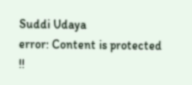Suddi Udaya
error: Content is protected !!